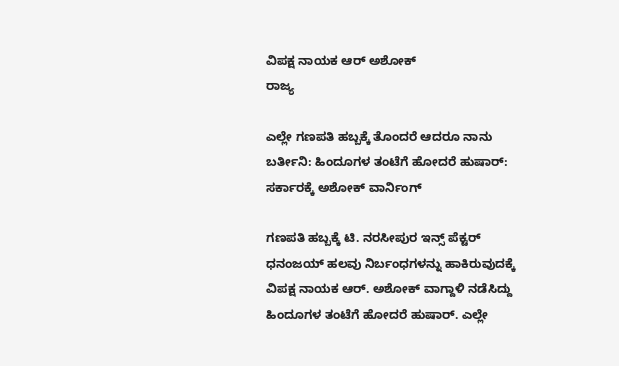ವಿಪಕ್ಷ ನಾಯಕ ಆರ್ ಅಶೋಕ್
ರಾಜ್ಯ

ಎಲ್ಲೇ ಗಣಪತಿ ಹಬ್ಬಕ್ಕೆ ತೊಂದರೆ ಆದರೂ ನಾನು ಬರ್ತೀನಿ: ಹಿಂದೂಗಳ ತಂಟೆಗೆ ಹೋದರೆ ಹುಷಾರ್: ಸರ್ಕಾರಕ್ಕೆ ಅಶೋಕ್ ವಾರ್ನಿಂಗ್

ಗಣಪತಿ ಹಬ್ಬಕ್ಕೆ ಟಿ. ನರಸೀಪುರ ಇನ್ಸ್ ಪೆಕ್ಟರ್ ಧನಂಜಯ್ ಹಲವು ನಿರ್ಬಂಧಗಳನ್ನು ಹಾಕಿರುವುದಕ್ಕೆ ವಿಪಕ್ಷ ನಾಯಕ ಆರ್. ಅಶೋಕ್ ವಾಗ್ದಾಳಿ ನಡೆಸಿದ್ದು ಹಿಂದೂಗಳ ತಂಟೆಗೆ ಹೋದರೆ ಹುಷಾರ್. ಎಲ್ಲೇ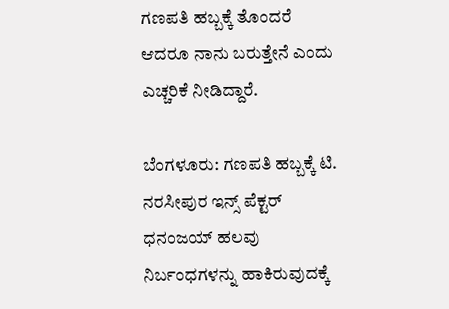ಗಣಪತಿ ಹಬ್ಬಕ್ಕೆ ತೊಂದರೆ ಆದರೂ ನಾನು ಬರುತ್ತೇನೆ ಎಂದು ಎಚ್ಚರಿಕೆ ನೀಡಿದ್ದಾರೆ.

ಬೆಂಗಳೂರು: ಗಣಪತಿ ಹಬ್ಬಕ್ಕೆ ಟಿ. ನರಸೀಪುರ ಇನ್ಸ್ ಪೆಕ್ಟರ್ ಧನಂಜಯ್ ಹಲವು ನಿರ್ಬಂಧಗಳನ್ನು ಹಾಕಿರುವುದಕ್ಕೆ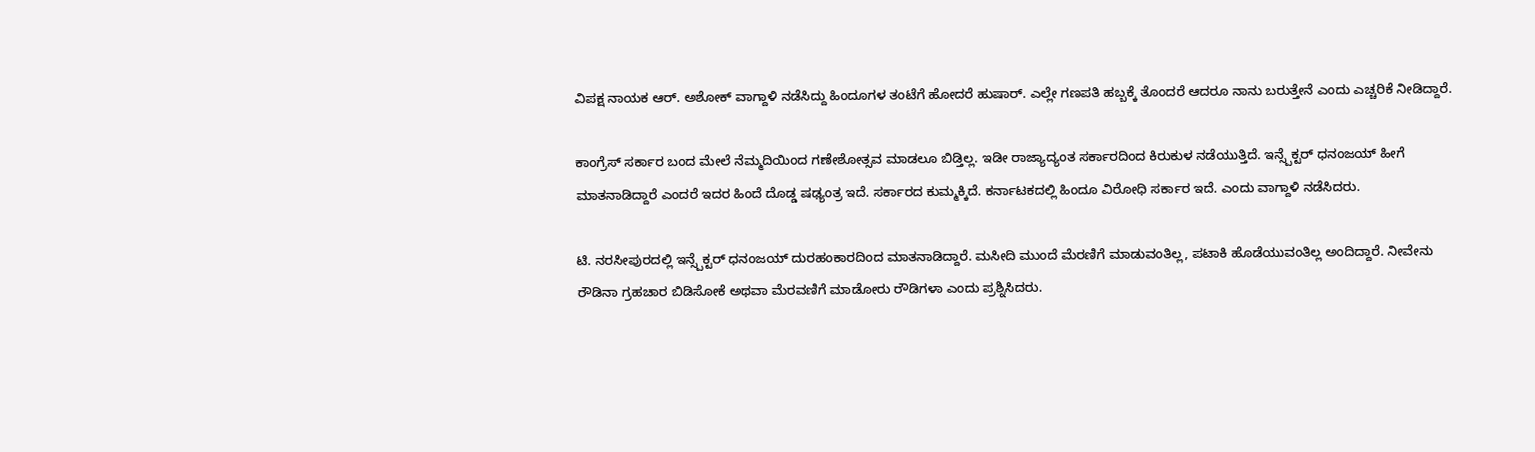ವಿಪಕ್ಷ ನಾಯಕ ಆರ್. ಅಶೋಕ್ ವಾಗ್ದಾಳಿ ನಡೆಸಿದ್ದು ಹಿಂದೂಗಳ ತಂಟೆಗೆ ಹೋದರೆ ಹುಷಾರ್. ಎಲ್ಲೇ ಗಣಪತಿ ಹಬ್ಬಕ್ಕೆ ತೊಂದರೆ ಆದರೂ ನಾನು ಬರುತ್ತೇನೆ ಎಂದು ಎಚ್ಚರಿಕೆ ನೀಡಿದ್ದಾರೆ.

ಕಾಂಗ್ರೆಸ್ ಸರ್ಕಾರ ಬಂದ ಮೇಲೆ ನೆಮ್ಮದಿಯಿಂದ ಗಣೇಶೋತ್ಸವ ಮಾಡಲೂ ಬಿಡ್ತಿಲ್ಲ. ಇಡೀ ರಾಜ್ಯಾದ್ಯಂತ ಸರ್ಕಾರದಿಂದ ಕಿರುಕುಳ ನಡೆಯುತ್ತಿದೆ. ಇನ್ಸ್ಪೆಕ್ಟರ್ ಧನಂಜಯ್ ಹೀಗೆ ಮಾತನಾಡಿದ್ದಾರೆ ಎಂದರೆ ಇದರ ಹಿಂದೆ ದೊಡ್ಡ ಷಢ್ಯಂತ್ರ ಇದೆ. ಸರ್ಕಾರದ ಕುಮ್ಮಕ್ಕಿದೆ. ಕರ್ನಾಟಕದಲ್ಲಿ ಹಿಂದೂ ವಿರೋಧಿ ಸರ್ಕಾರ ಇದೆ. ಎಂದು ವಾಗ್ದಾಳಿ ನಡೆಸಿದರು.

ಟಿ. ನರಸೀಪುರದಲ್ಲಿ ಇನ್ಸ್ಪೆಕ್ಟರ್ ಧನಂಜಯ್ ದುರಹಂಕಾರದಿಂದ ಮಾತನಾಡಿದ್ದಾರೆ. ಮಸೀದಿ ಮುಂದೆ ಮೆರಣಿಗೆ ಮಾಡುವಂತಿಲ್ಲ, ಪಟಾಕಿ ಹೊಡೆಯುವಂತಿಲ್ಲ ಅಂದಿದ್ದಾರೆ. ನೀವೇನು ರೌಡಿನಾ ಗ್ರಹಚಾರ ಬಿಡಿಸೋಕೆ ಅಥವಾ ಮೆರವಣಿಗೆ ಮಾಡೋರು ರೌಡಿಗಳಾ ಎಂದು ಪ್ರಶ್ನಿಸಿದರು.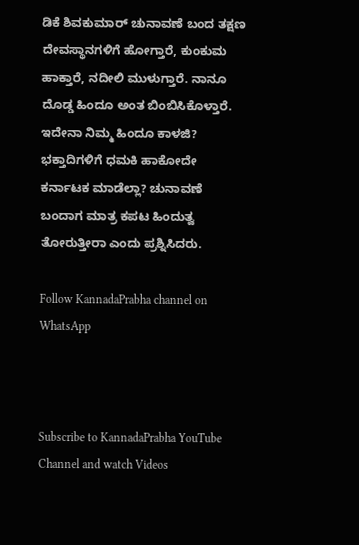ಡಿಕೆ ಶಿವಕುಮಾರ್ ಚುನಾವಣೆ ಬಂದ ತಕ್ಷಣ ದೇವಸ್ಥಾನಗಳಿಗೆ ಹೋಗ್ತಾರೆ, ಕುಂಕುಮ ಹಾಕ್ತಾರೆ, ನದೀಲಿ ಮುಳುಗ್ತಾರೆ. ನಾನೂ ದೊಡ್ಡ ಹಿಂದೂ ಅಂತ ಬಿಂಬಿಸಿಕೊಳ್ತಾರೆ. ಇದೇನಾ ನಿಮ್ಮ ಹಿಂದೂ ಕಾಳಜಿ? ಭಕ್ತಾದಿಗಳಿಗೆ ಧಮಕಿ ಹಾಕೋದೇ ಕರ್ನಾಟಕ ಮಾಡೆಲ್ಲಾ? ಚುನಾವಣೆ ಬಂದಾಗ ಮಾತ್ರ ಕಪಟ ಹಿಂದುತ್ವ ತೋರುತ್ತೀರಾ ಎಂದು ಪ್ರಶ್ನಿಸಿದರು.

Follow KannadaPrabha channel on WhatsApp



Subscribe to KannadaPrabha YouTube Channel and watch Videos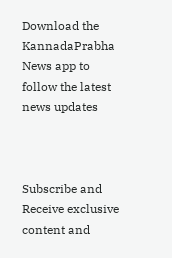Download the KannadaPrabha News app to follow the latest news updates



Subscribe and Receive exclusive content and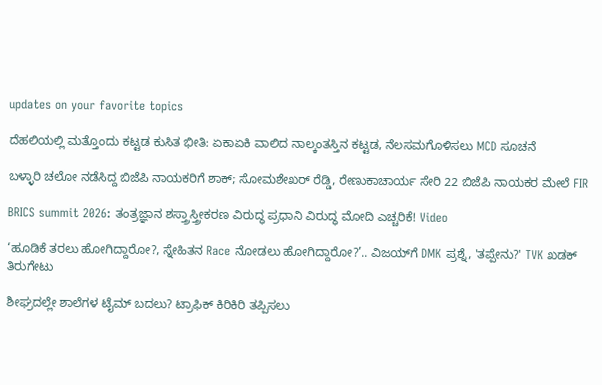updates on your favorite topics

ದೆಹಲಿಯಲ್ಲಿ ಮತ್ತೊಂದು ಕಟ್ಟಡ ಕುಸಿತ ಭೀತಿ: ಏಕಾಏಕಿ ವಾಲಿದ ನಾಲ್ಕಂತಸ್ತಿನ ಕಟ್ಟಡ, ನೆಲಸಮಗೊಳಿಸಲು MCD ಸೂಚನೆ

ಬಳ್ಳಾರಿ ಚಲೋ ನಡೆಸಿದ್ದ ಬಿಜೆಪಿ ನಾಯಕರಿಗೆ ಶಾಕ್; ಸೋಮಶೇಖರ್ ರೆಡ್ಡಿ, ರೇಣುಕಾಚಾರ್ಯ ಸೇರಿ 22 ಬಿಜೆಪಿ ನಾಯಕರ ಮೇಲೆ FIR

BRICS summit 2026: ತಂತ್ರಜ್ಞಾನ ಶಸ್ತ್ರಾಸ್ತ್ರೀಕರಣ ವಿರುದ್ಧ ಪ್ರಧಾನಿ ವಿರುದ್ಧ ಮೋದಿ ಎಚ್ಚರಿಕೆ! Video

‘ಹೂಡಿಕೆ ತರಲು ಹೋಗಿದ್ದಾರೋ?, ಸ್ನೇಹಿತನ Race ನೋಡಲು ಹೋಗಿದ್ದಾರೋ?’.. ವಿಜಯ್‌ಗೆ DMK ಪ್ರಶ್ನೆ, 'ತಪ್ಪೇನು?' TVK ಖಡಕ್ ತಿರುಗೇಟು

ಶೀಘ್ರದಲ್ಲೇ ಶಾಲೆಗಳ ಟೈಮ್ ಬದಲು? ಟ್ರಾಫಿಕ್ ಕಿರಿಕಿರಿ ತಪ್ಪಿಸಲು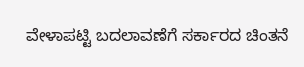ವೇಳಾಪಟ್ಟಿ ಬದಲಾವಣೆಗೆ ಸರ್ಕಾರದ ಚಿಂತನೆ